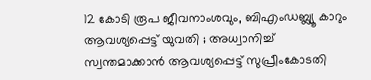12 കോടി രൂപ ജീവനാംശവും, ബിഎംഡബ്ല്യൂ കാറും ആവശ്യപ്പെട്ട് യുവതി ; അധ്വാനിച്ച് സ്വന്തമാക്കാൻ ആവശ്യപ്പെട്ട് സുപ്രീംകോടതി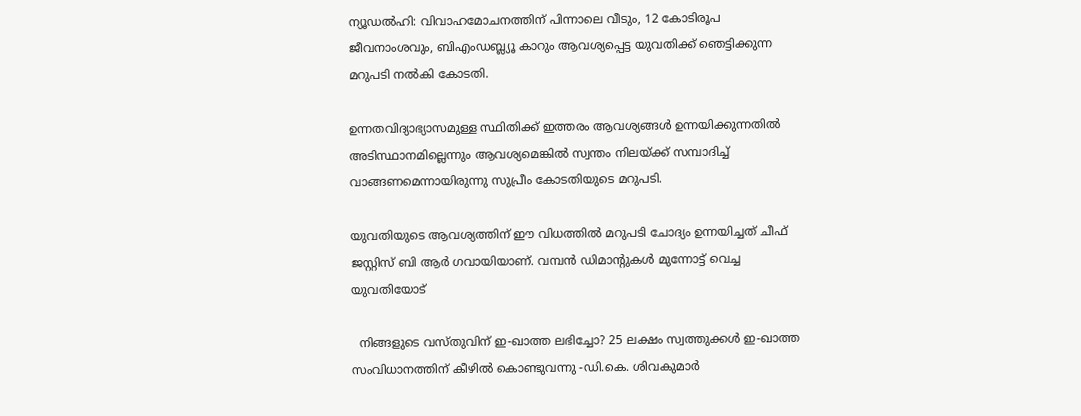ന്യൂഡല്‍ഹി: വിവാഹമോചനത്തിന് പിന്നാലെ വീടും, 12 കോടിരൂപ ജീവനാംശവും, ബിഎംഡബ്ല്യൂ കാറും ആവശ്യപ്പെട്ട യുവതിക്ക് ഞെട്ടിക്കുന്ന മറുപടി നൽകി കോടതി.

ഉന്നതവിദ്യാഭ്യാസമുള്ള സ്ഥിതിക്ക് ഇത്തരം ആവശ്യങ്ങൾ ഉന്നയിക്കുന്നതിൽ അടിസ്ഥാനമില്ലെന്നും ആവശ്യമെങ്കിൽ സ്വന്തം നിലയ്ക്ക് സമ്പാദിച്ച് വാങ്ങണമെന്നായിരുന്നു സുപ്രീം കോടതിയുടെ മറുപടി.

യുവതിയുടെ ആവശ്യത്തിന് ഈ വിധത്തിൽ മറുപടി ചോദ്യം ഉന്നയിച്ചത് ചീഫ് ജസ്റ്റിസ് ബി ആര്‍ ഗവായിയാണ്. വമ്പൻ ഡിമാന്റുകൾ മുന്നോട്ട് വെച്ച യുവതിയോട്

  നിങ്ങളുടെ വസ്തുവിന് ഇ-ഖാത്ത ലഭിച്ചോ? 25 ലക്ഷം സ്വത്തുക്കള്‍ ഇ-ഖാത്ത സംവിധാനത്തിന് കീഴിൽ കൊണ്ടുവന്നു -ഡി.കെ. ശിവകുമാർ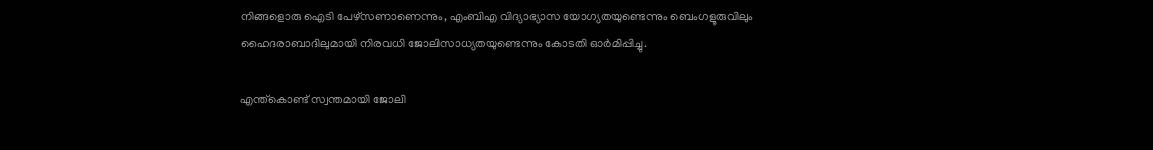നിങ്ങളൊരു ഐടി പേഴ്സണാണെന്നും, എംബിഎ വിദ്യാഭ്യാസ യോഗ്യതയുണ്ടെന്നും ബെംഗളൂരുവിലും ഹൈദരാബാദിലുമായി നിരവധി ജോലിസാധ്യതയുണ്ടെന്നും കോടതി ഓർമിപ്പിച്ചു.

എന്ത്കൊണ്ട് സ്വന്തമായി ജോലി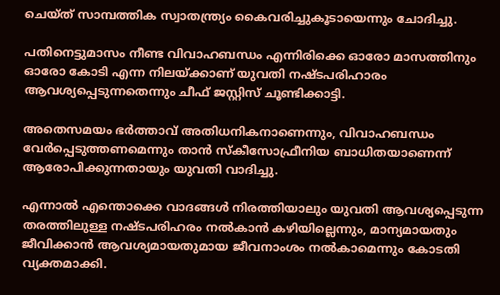ചെയ്‌ത്‌ സാമ്പത്തിക സ്വാതന്ത്ര്യം കൈവരിച്ചുകൂടായെന്നും ചോദിച്ചു.

പതിനെട്ടുമാസം നീണ്ട വിവാഹബന്ധം എന്നിരിക്കെ ഓരോ മാസത്തിനും ഓരോ കോടി എന്ന നിലയ്ക്കാണ് യുവതി നഷ്ടപരിഹാരം ആവശ്യപ്പെടുന്നതെന്നും ചീഫ് ജസ്റ്റിസ് ചൂണ്ടിക്കാട്ടി.

അതെസമയം ഭർത്താവ് അതിധനികനാണെന്നും, വിവാഹബന്ധം വേർപ്പെടുത്തണമെന്നും താന്‍ സ്‌കീസോഫ്രീനിയ ബാധിതയാണെന്ന് ആരോപിക്കുന്നതായും യുവതി വാദിച്ചു.

എന്നാൽ എന്തൊക്കെ വാദങ്ങൾ നിരത്തിയാലും യുവതി ആവശ്യപ്പെടുന്ന തരത്തിലുള്ള നഷ്ടപരിഹരം നൽകാൻ കഴിയില്ലെന്നും, മാന്യമായതും ജീവിക്കാൻ ആവശ്യമായതുമായ ജീവനാംശം നൽകാമെന്നും കോടതി വ്യക്തമാക്കി.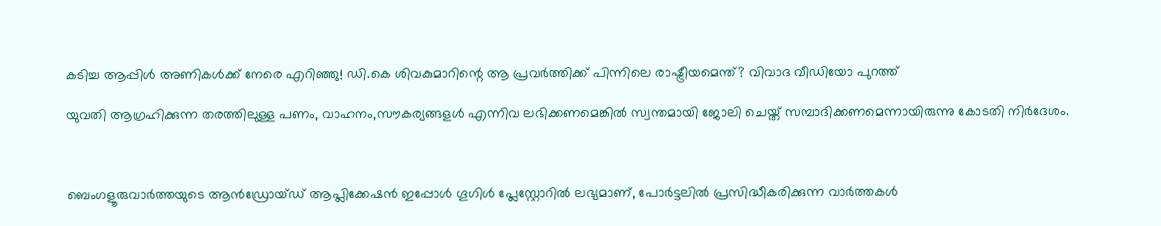കടിച്ച ആപ്പിൾ അണികൾക്ക് നേരെ എറിഞ്ഞു! ഡി.കെ ശിവകുമാറിന്റെ ആ പ്രവർത്തിക്ക് പിന്നിലെ രാഷ്ട്രീയമെന്ത്? വിവാദ വീഡിയോ പുറത്ത്

യുവതി ആഗ്രഹിക്കുന്ന തരത്തിലുള്ള പണം, വാഹനം,സൗകര്യങ്ങളൾ എന്നിവ ലഭിക്കണമെങ്കിൽ സ്വന്തമായി ജോലി ചെയ്ത് സമ്പാദിക്കണമെന്നായിരുന്നു കോടതി നിർദേശം.



ബെംഗളൂരുവാർത്തയുടെ ആൻഡ്രോയ്ഡ് ആപ്ലിക്കേഷൻ ഇപ്പോൾ ഗൂഗിൾ പ്ലേസ്റ്റോറിൽ ലഭ്യമാണ്, പോർട്ടലിൽ പ്രസിദ്ധീകരിക്കുന്ന വാർത്തകൾ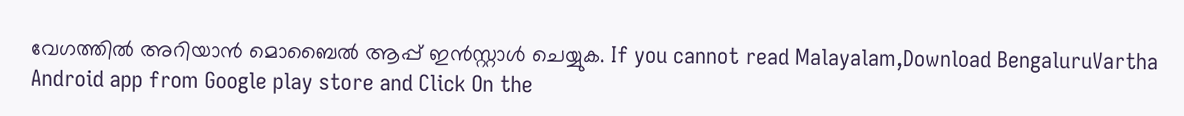വേഗത്തിൽ അറിയാൻ മൊബൈൽ ആപ്പ് ഇൻസ്റ്റാൾ ചെയ്യുക. If you cannot read Malayalam,Download BengaluruVartha Android app from Google play store and Click On the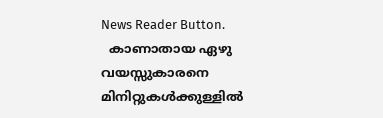News Reader Button.
  കാണാതായ ഏഴു വയസ്സുകാരനെ മിനിറ്റുകൾക്കുള്ളിൽ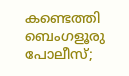കണ്ടെത്തി ബെംഗളൂരു പോലീസ്;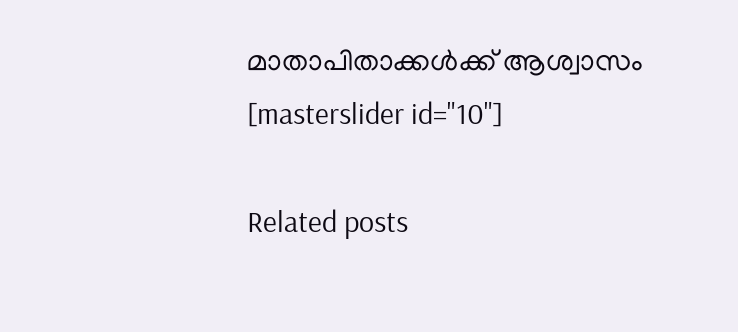മാതാപിതാക്കൾക്ക് ആശ്വാസം
[masterslider id="10"]

Related posts